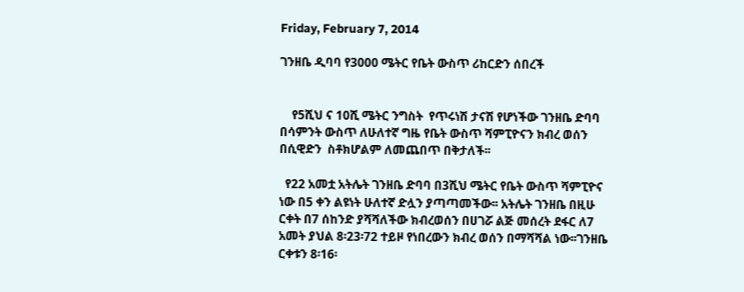Friday, February 7, 2014

ገንዘቤ ዲባባ የ3000 ሜትር የቤት ውስጥ ሪከርድን ሰበረች


    የ5ሺህ ና 10ሺ ሜትር ንግስት  የጥሩነሽ ታናሽ የሆነችው ገንዘቤ ድባባ በሳምንት ውስጥ ለሁለተኛ ግዜ የቤት ውስጥ ሻምፒዮናን ክብረ ወሰን  በሲዊድን  ስቶክሆልም ለመጨበጥ በቅታለች፡፡

  የ22 አመቷ አትሌት ገንዘቤ ድባባ በ3ሺህ ሜትር የቤት ውስጥ ሻምፒዮና ነው በ5 ቀን ልዩነት ሁለተኛ ድሏን ያጣጣመችው፡፡ አትሌት ገንዘቤ በዚሁ ርቀት በ7 ሰከንድ ያሻሻለችው ክብረወሰን በሀገሯ ልጅ መሰረት ደፋር ለ7 አመት ያህል 8፡23፡72 ተይዞ የነበረውን ክብረ ወሰን በማሻሻል ነው፡፡ገንዘቤ ርቀቱን 8፡16፡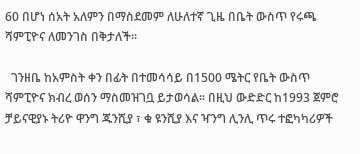60 በሆነ ሰአት አለምን በማስደመም ለሁለተኛ ጊዜ በቤት ውስጥ የሩጫ ሻምፒዮና ለመንገስ በቅታለች፡፡

  ገንዘቤ ከአምስት ቀን በፊት በተመሳሳይ በ1500 ሜትር የቤት ውስጥ ሻምፒዮና ክብረ ወሰን ማስመዝገቧ ይታወሳል፡፡ በዚህ ውድድር ከ1993 ጀምሮ ቻይናዊያኑ ትሪዮ ዋንግ ጁንሺያ ፣ ቁ ዩንሺያ እና ዣንግ ሊንሊ ጥሩ ተፎካካሪዎች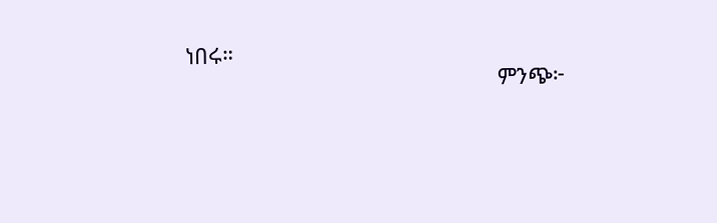ነበሩ።
                                                    ምንጭ፦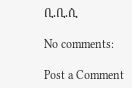ቢ.ቢ.ሲ

No comments:

Post a Comment